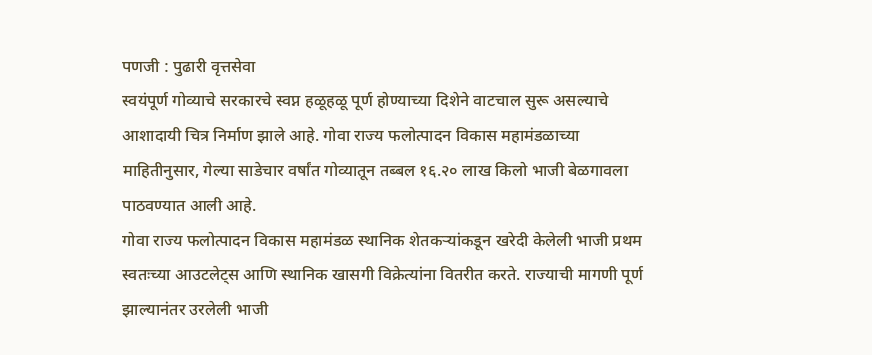पणजी : पुढारी वृत्तसेवा
स्वयंपूर्ण गोव्याचे सरकारचे स्वप्न हळूहळू पूर्ण होण्याच्या दिशेने वाटचाल सुरू असल्याचे आशादायी चित्र निर्माण झाले आहे. गोवा राज्य फलोत्पादन विकास महामंडळाच्या माहितीनुसार, गेल्या साडेचार वर्षांत गोव्यातून तब्बल १६.२० लाख किलो भाजी बेळगावला पाठवण्यात आली आहे.
गोवा राज्य फलोत्पादन विकास महामंडळ स्थानिक शेतकऱ्यांकडून खरेदी केलेली भाजी प्रथम स्वतःच्या आउटलेट्स आणि स्थानिक खासगी विक्रेत्यांना वितरीत करते. राज्याची मागणी पूर्ण झाल्यानंतर उरलेली भाजी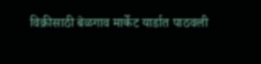विक्रीसाठी बेळगाव मार्केट यार्डात पाठवली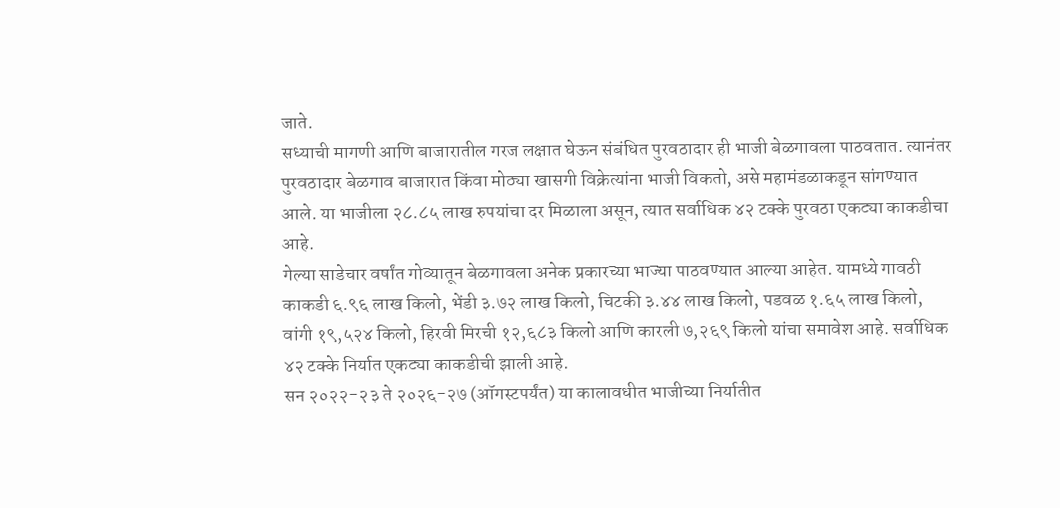जाते.
सध्याची मागणी आणि बाजारातील गरज लक्षात घेऊन संबंधित पुरवठादार ही भाजी बेळगावला पाठवतात. त्यानंतर पुरवठादार बेळगाव बाजारात किंवा मोठ्या खासगी विक्रेत्यांना भाजी विकतो, असे महामंडळाकडून सांगण्यात आले. या भाजीला २८.८५ लाख रुपयांचा दर मिळाला असून, त्यात सर्वाधिक ४२ टक्के पुरवठा एकट्या काकडीचा आहे.
गेल्या साडेचार वर्षांत गोव्यातून बेळगावला अनेक प्रकारच्या भाज्या पाठवण्यात आल्या आहेत. यामध्ये गावठी काकडी ६.९६ लाख किलो, भेंडी ३.७२ लाख किलो, चिटकी ३.४४ लाख किलो, पडवळ १.६५ लाख किलो, वांगी १९,५२४ किलो, हिरवी मिरची १२,६८३ किलो आणि कारली ७,२६९ किलो यांचा समावेश आहे. सर्वाधिक ४२ टक्के निर्यात एकट्या काकडीची झाली आहे.
सन २०२२-२३ ते २०२६-२७ (ऑगस्टपर्यंत) या कालावधीत भाजीच्या निर्यातीत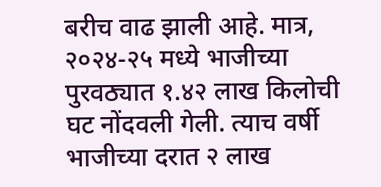बरीच वाढ झाली आहे. मात्र, २०२४-२५ मध्ये भाजीच्या पुरवठ्यात १.४२ लाख किलोची घट नोंदवली गेली. त्याच वर्षी भाजीच्या दरात २ लाख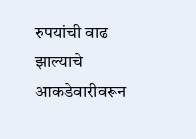रुपयांची वाढ झाल्याचे आकडेवारीवरून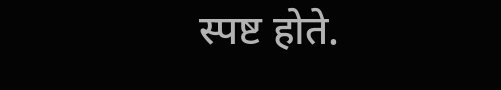स्पष्ट होते.